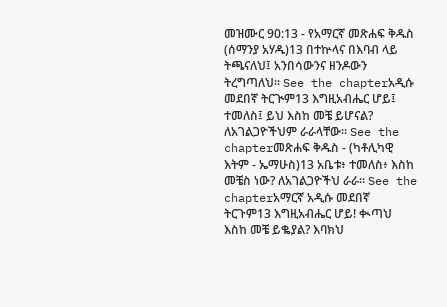መዝሙር 90:13 - የአማርኛ መጽሐፍ ቅዱስ (ሰማንያ አሃዱ)13 በተኵላና በእባብ ላይ ትጫናለህ፤ አንበሳውንና ዘንዶውን ትረግጣለህ። See the chapterአዲሱ መደበኛ ትርጒም13 እግዚአብሔር ሆይ፤ ተመለስ፤ ይህ እስከ መቼ ይሆናል? ለአገልጋዮችህም ራራላቸው። See the chapterመጽሐፍ ቅዱስ - (ካቶሊካዊ እትም - ኤማሁስ)13 አቤቱ፥ ተመለስ፥ እስከ መቼስ ነው? ለአገልጋዮችህ ራራ። See the chapterአማርኛ አዲሱ መደበኛ ትርጉም13 እግዚአብሔር ሆይ! ቊጣህ እስከ መቼ ይቈያል? እባክህ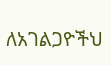ለአገልጋዮችህ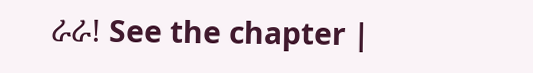ራራ! See the chapter |